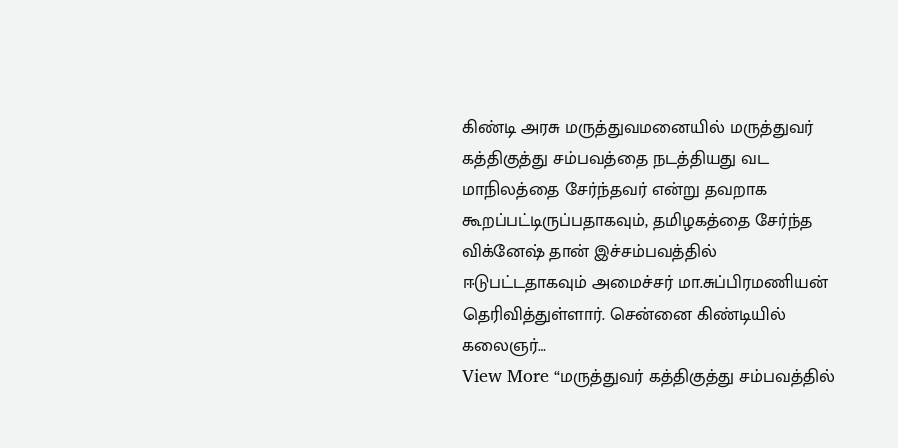கிண்டி அரசு மருத்துவமனையில் மருத்துவர் கத்திகுத்து சம்பவத்தை நடத்தியது வட மாநிலத்தை சேர்ந்தவர் என்று தவறாக கூறப்பட்டிருப்பதாகவும், தமிழகத்தை சேர்ந்த விக்னேஷ் தான் இச்சம்பவத்தில் ஈடுபட்டதாகவும் அமைச்சர் மா.சுப்பிரமணியன் தெரிவித்துள்ளார். சென்னை கிண்டியில் கலைஞர்…
View More “மருத்துவர் கத்திகுத்து சம்பவத்தில்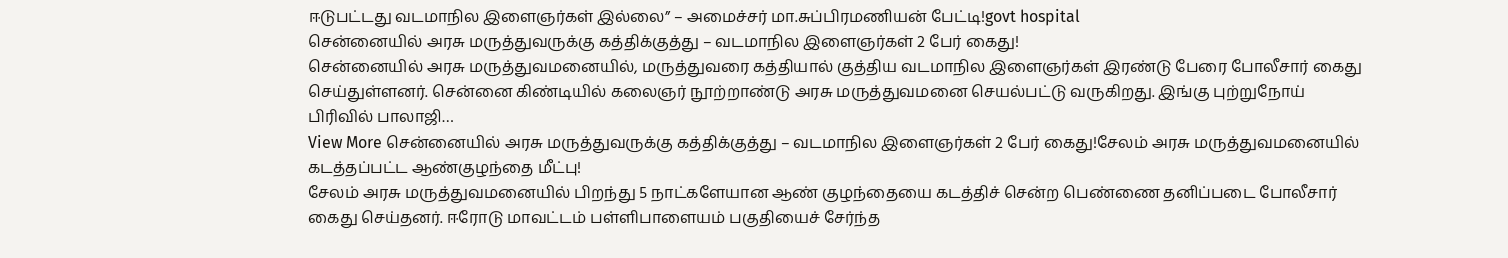ஈடுபட்டது வடமாநில இளைஞர்கள் இல்லை” – அமைச்சர் மா.சுப்பிரமணியன் பேட்டி!govt hospital
சென்னையில் அரசு மருத்துவருக்கு கத்திக்குத்து – வடமாநில இளைஞர்கள் 2 பேர் கைது!
சென்னையில் அரசு மருத்துவமனையில், மருத்துவரை கத்தியால் குத்திய வடமாநில இளைஞர்கள் இரண்டு பேரை போலீசார் கைது செய்துள்ளனர். சென்னை கிண்டியில் கலைஞர் நூற்றாண்டு அரசு மருத்துவமனை செயல்பட்டு வருகிறது. இங்கு புற்றுநோய் பிரிவில் பாலாஜி…
View More சென்னையில் அரசு மருத்துவருக்கு கத்திக்குத்து – வடமாநில இளைஞர்கள் 2 பேர் கைது!சேலம் அரசு மருத்துவமனையில் கடத்தப்பட்ட ஆண்குழந்தை மீட்பு!
சேலம் அரசு மருத்துவமனையில் பிறந்து 5 நாட்களேயான ஆண் குழந்தையை கடத்திச் சென்ற பெண்ணை தனிப்படை போலீசார் கைது செய்தனர். ஈரோடு மாவட்டம் பள்ளிபாளையம் பகுதியைச் சேர்ந்த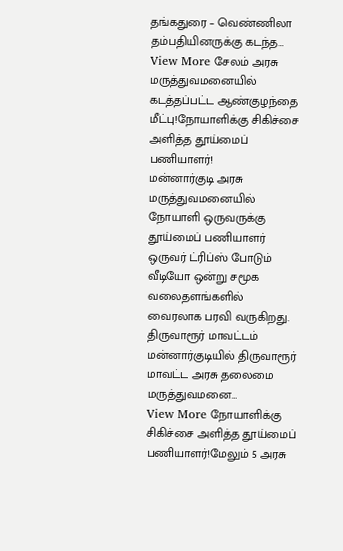தங்கதுரை – வெண்ணிலா தம்பதியினருக்கு கடந்த…
View More சேலம் அரசு மருத்துவமனையில் கடத்தப்பட்ட ஆண்குழந்தை மீட்பு!நோயாளிக்கு சிகிச்சை அளித்த தூய்மைப் பணியாளர்!
மன்னார்குடி அரசு மருத்துவமனையில் நோயாளி ஒருவருக்கு தூய்மைப் பணியாளர் ஒருவர் ட்ரிப்ஸ் போடும் வீடியோ ஒன்று சமூக வலைதளங்களில் வைரலாக பரவி வருகிறது. திருவாரூர் மாவட்டம் மன்னார்குடியில் திருவாரூர் மாவட்ட அரசு தலைமை மருத்துவமனை…
View More நோயாளிக்கு சிகிச்சை அளித்த தூய்மைப் பணியாளர்!மேலும் 5 அரசு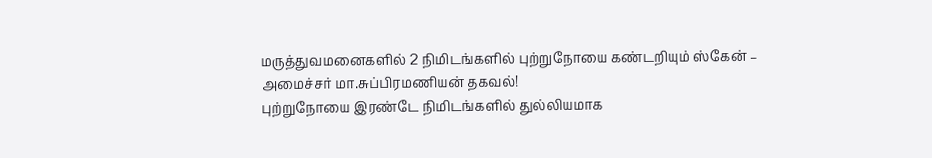மருத்துவமனைகளில் 2 நிமிடங்களில் புற்றுநோயை கண்டறியும் ஸ்கேன் – அமைச்சர் மா.சுப்பிரமணியன் தகவல்!
புற்றுநோயை இரண்டே நிமிடங்களில் துல்லியமாக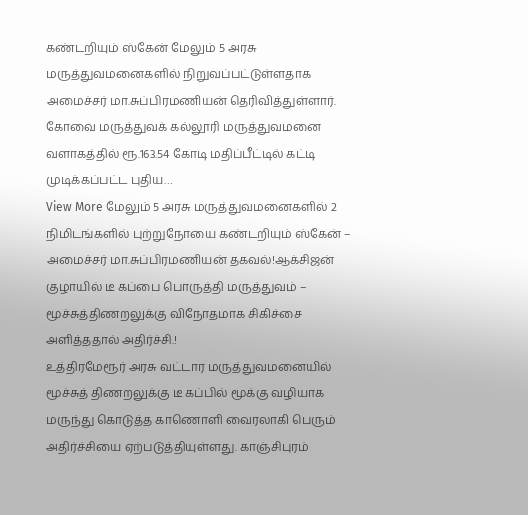கண்டறியும் ஸ்கேன் மேலும் 5 அரசு மருத்துவமனைகளில் நிறுவப்பட்டுள்ளதாக அமைச்சர் மா.சுப்பிரமணியன் தெரிவித்துள்ளார். கோவை மருத்துவக் கல்லூரி மருத்துவமனை வளாகத்தில் ரூ.163.54 கோடி மதிப்பீட்டில் கட்டி முடிக்கப்பட்ட புதிய…
View More மேலும் 5 அரசு மருத்துவமனைகளில் 2 நிமிடங்களில் புற்றுநோயை கண்டறியும் ஸ்கேன் – அமைச்சர் மா.சுப்பிரமணியன் தகவல்!ஆக்சிஜன் குழாயில் டீ கப்பை பொருத்தி மருத்துவம் – மூச்சுத்திணறலுக்கு விநோதமாக சிகிச்சை அளித்ததால் அதிர்ச்சி.!
உத்திரமேரூர் அரசு வட்டார மருத்துவமனையில் மூச்சுத் திணறலுக்கு டீ கப்பில் மூக்கு வழியாக மருந்து கொடுத்த காணொளி வைரலாகி பெரும் அதிர்ச்சியை ஏற்படுத்தியுள்ளது. காஞ்சிபுரம்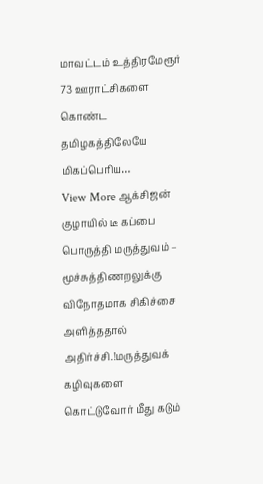மாவட்டம் உத்திரமேரூர் 73 ஊராட்சிகளை கொண்ட தமிழகத்திலேயே மிகப்பெரிய…
View More ஆக்சிஜன் குழாயில் டீ கப்பை பொருத்தி மருத்துவம் – மூச்சுத்திணறலுக்கு விநோதமாக சிகிச்சை அளித்ததால் அதிர்ச்சி.!மருத்துவக் கழிவுகளை கொட்டுவோர் மீது கடும்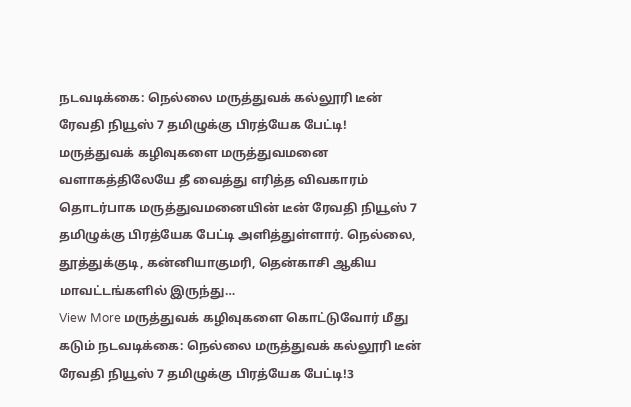நடவடிக்கை: நெல்லை மருத்துவக் கல்லூரி டீன் ரேவதி நியூஸ் 7 தமிழுக்கு பிரத்யேக பேட்டி!
மருத்துவக் கழிவுகளை மருத்துவமனை வளாகத்திலேயே தீ வைத்து எரித்த விவகாரம் தொடர்பாக மருத்துவமனையின் டீன் ரேவதி நியூஸ் 7 தமிழுக்கு பிரத்யேக பேட்டி அளித்துள்ளார். நெல்லை, தூத்துக்குடி, கன்னியாகுமரி, தென்காசி ஆகிய மாவட்டங்களில் இருந்து…
View More மருத்துவக் கழிவுகளை கொட்டுவோர் மீது கடும் நடவடிக்கை: நெல்லை மருத்துவக் கல்லூரி டீன் ரேவதி நியூஸ் 7 தமிழுக்கு பிரத்யேக பேட்டி!3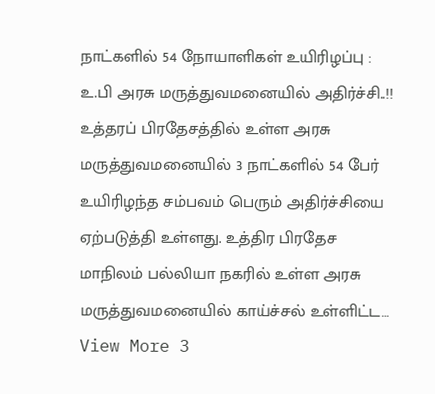நாட்களில் 54 நோயாளிகள் உயிரிழப்பு : உ.பி அரசு மருத்துவமனையில் அதிர்ச்சி..!!
உத்தரப் பிரதேசத்தில் உள்ள அரசு மருத்துவமனையில் 3 நாட்களில் 54 பேர் உயிரிழந்த சம்பவம் பெரும் அதிர்ச்சியை ஏற்படுத்தி உள்ளது. உத்திர பிரதேச மாநிலம் பல்லியா நகரில் உள்ள அரசு மருத்துவமனையில் காய்ச்சல் உள்ளிட்ட…
View More 3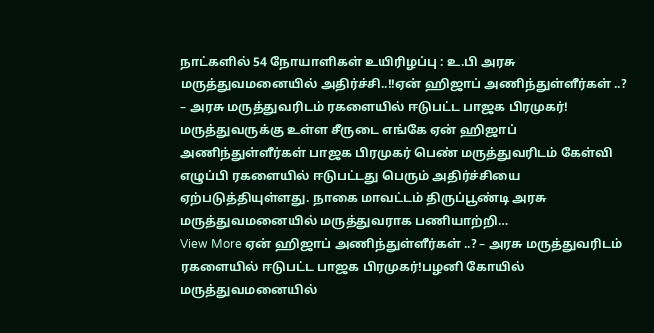நாட்களில் 54 நோயாளிகள் உயிரிழப்பு : உ.பி அரசு மருத்துவமனையில் அதிர்ச்சி..!!ஏன் ஹிஜாப் அணிந்துள்ளீர்கள் ..? – அரசு மருத்துவரிடம் ரகளையில் ஈடுபட்ட பாஜக பிரமுகர்!
மருத்துவருக்கு உள்ள சீருடை எங்கே ஏன் ஹிஜாப் அணிந்துள்ளீர்கள் பாஜக பிரமுகர் பெண் மருத்துவரிடம் கேள்வி எழுப்பி ரகளையில் ஈடுபட்டது பெரும் அதிர்ச்சியை ஏற்படுத்தியுள்ளது. நாகை மாவட்டம் திருப்பூண்டி அரசு மருத்துவமனையில் மருத்துவராக பணியாற்றி…
View More ஏன் ஹிஜாப் அணிந்துள்ளீர்கள் ..? – அரசு மருத்துவரிடம் ரகளையில் ஈடுபட்ட பாஜக பிரமுகர்!பழனி கோயில் மருத்துவமனையில்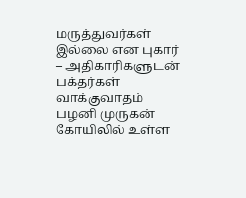மருத்துவர்கள் இல்லை என புகார் – அதிகாரிகளுடன் பக்தர்கள் வாக்குவாதம்
பழனி முருகன் கோயிலில் உள்ள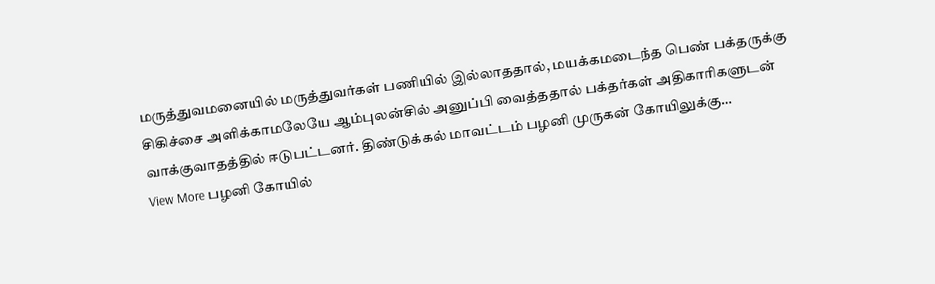மருத்துவமனையில் மருத்துவர்கள் பணியில் இல்லாததால், மயக்கமடைந்த பெண் பக்தருக்கு சிகிச்சை அளிக்காமலேயே ஆம்புலன்சில் அனுப்பி வைத்ததால் பக்தர்கள் அதிகாரிகளுடன் வாக்குவாதத்தில் ஈடுபட்டனர். திண்டுக்கல் மாவட்டம் பழனி முருகன் கோயிலுக்கு…
View More பழனி கோயில்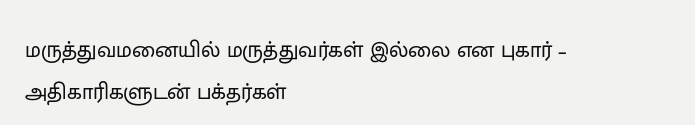மருத்துவமனையில் மருத்துவர்கள் இல்லை என புகார் – அதிகாரிகளுடன் பக்தர்கள்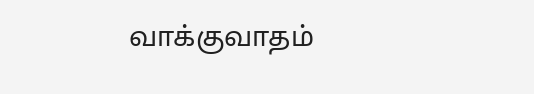வாக்குவாதம்